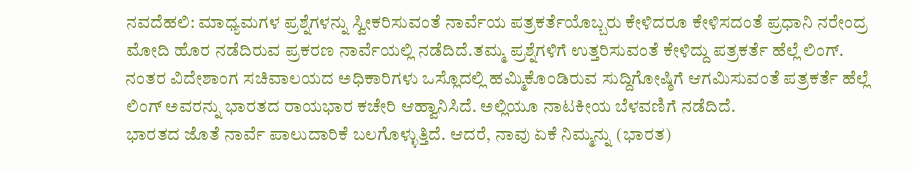ನವದೆಹಲಿ: ಮಾಧ್ಯಮಗಳ ಪ್ರಶ್ನೆಗಳನ್ನು ಸ್ವೀಕರಿಸುವಂತೆ ನಾರ್ವೆಯ ಪತ್ರಕರ್ತೆಯೊಬ್ಬರು ಕೇಳಿದರೂ ಕೇಳಿಸದಂತೆ ಪ್ರಧಾನಿ ನರೇಂದ್ರ ಮೋದಿ ಹೊರ ನಡೆದಿರುವ ಪ್ರಕರಣ ನಾರ್ವೆಯಲ್ಲಿ ನಡೆದಿದೆ.ತಮ್ಮ ಪ್ರಶ್ನೆಗಳಿಗೆ ಉತ್ತರಿಸುವಂತೆ ಕೇಳಿದ್ದು ಪತ್ರಕರ್ತೆ ಹೆಲ್ಲೆ ಲಿಂಗ್.
ನಂತರ ವಿದೇಶಾಂಗ ಸಚಿವಾಲಯದ ಅಧಿಕಾರಿಗಳು ಒಸ್ಲೊದಲ್ಲಿ ಹಮ್ಮಿಕೊಂಡಿರುವ ಸುದ್ದಿಗೋಷ್ಠಿಗೆ ಆಗಮಿಸುವಂತೆ ಪತ್ರಕರ್ತೆ ಹೆಲ್ಲೆ ಲಿಂಗ್ ಅವರನ್ನು ಭಾರತದ ರಾಯಭಾರ ಕಚೇರಿ ಆಹ್ವಾನಿಸಿದೆ. ಅಲ್ಲಿಯೂ ನಾಟಕೀಯ ಬೆಳವಣಿಗೆ ನಡೆದಿದೆ.
ಭಾರತದ ಜೊತೆ ನಾರ್ವೆ ಪಾಲುದಾರಿಕೆ ಬಲಗೊಳ್ಳುತ್ತಿದೆ. ಆದರೆ, ನಾವು ಏಕೆ ನಿಮ್ಮನ್ನು (ಭಾರತ)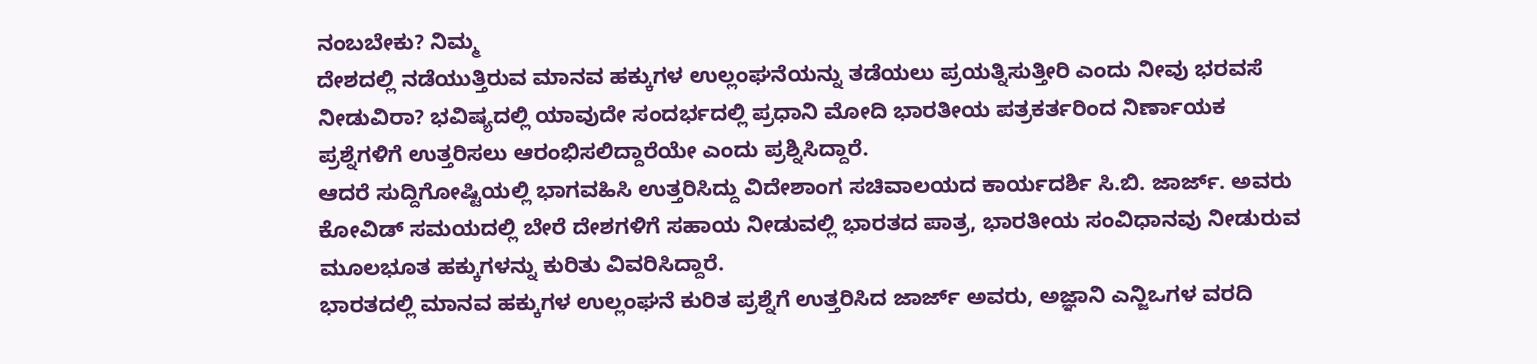ನಂಬಬೇಕು? ನಿಮ್ಮ
ದೇಶದಲ್ಲಿ ನಡೆಯುತ್ತಿರುವ ಮಾನವ ಹಕ್ಕುಗಳ ಉಲ್ಲಂಘನೆಯನ್ನು ತಡೆಯಲು ಪ್ರಯತ್ನಿಸುತ್ತೀರಿ ಎಂದು ನೀವು ಭರವಸೆ
ನೀಡುವಿರಾ? ಭವಿಷ್ಯದಲ್ಲಿ ಯಾವುದೇ ಸಂದರ್ಭದಲ್ಲಿ ಪ್ರಧಾನಿ ಮೋದಿ ಭಾರತೀಯ ಪತ್ರಕರ್ತರಿಂದ ನಿರ್ಣಾಯಕ
ಪ್ರಶ್ನೆಗಳಿಗೆ ಉತ್ತರಿಸಲು ಆರಂಭಿಸಲಿದ್ದಾರೆಯೇ ಎಂದು ಪ್ರಶ್ನಿಸಿದ್ದಾರೆ.
ಆದರೆ ಸುದ್ದಿಗೋಷ್ಟಿಯಲ್ಲಿ ಭಾಗವಹಿಸಿ ಉತ್ತರಿಸಿದ್ದು ವಿದೇಶಾಂಗ ಸಚಿವಾಲಯದ ಕಾರ್ಯದರ್ಶಿ ಸಿ.ಬಿ. ಜಾರ್ಜ್. ಅವರು
ಕೋವಿಡ್ ಸಮಯದಲ್ಲಿ ಬೇರೆ ದೇಶಗಳಿಗೆ ಸಹಾಯ ನೀಡುವಲ್ಲಿ ಭಾರತದ ಪಾತ್ರ, ಭಾರತೀಯ ಸಂವಿಧಾನವು ನೀಡುರುವ ಮೂಲಭೂತ ಹಕ್ಕುಗಳನ್ನು ಕುರಿತು ವಿವರಿಸಿದ್ದಾರೆ.
ಭಾರತದಲ್ಲಿ ಮಾನವ ಹಕ್ಕುಗಳ ಉಲ್ಲಂಘನೆ ಕುರಿತ ಪ್ರಶ್ನೆಗೆ ಉತ್ತರಿಸಿದ ಜಾರ್ಜ್ ಅವರು, ಅಜ್ಞಾನಿ ಎನ್ಜಿಒಗಳ ವರದಿ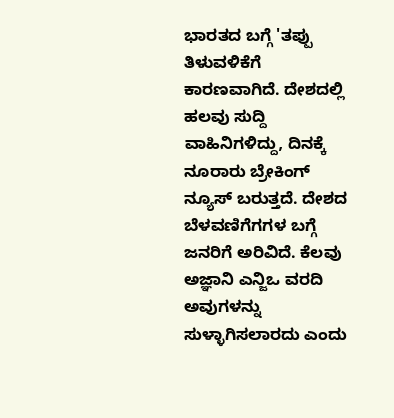ಭಾರತದ ಬಗ್ಗೆ 'ತಪ್ಪು ತಿಳುವಳಿಕೆಗೆ ಕಾರಣವಾಗಿದೆ. ದೇಶದಲ್ಲಿ ಹಲವು ಸುದ್ದಿ ವಾಹಿನಿಗಳಿದ್ದು, ದಿನಕ್ಕೆ ನೂರಾರು ಬ್ರೇಕಿಂಗ್ ನ್ಯೂಸ್ ಬರುತ್ತದೆ. ದೇಶದ ಬೆಳವಣಿಗೆಗಗಳ ಬಗ್ಗೆ ಜನರಿಗೆ ಅರಿವಿದೆ. ಕೆಲವು ಅಜ್ಞಾನಿ ಎನ್ಜಿಒ ವರದಿ ಅವುಗಳನ್ನು ಸುಳ್ಳಾಗಿಸಲಾರದು ಎಂದು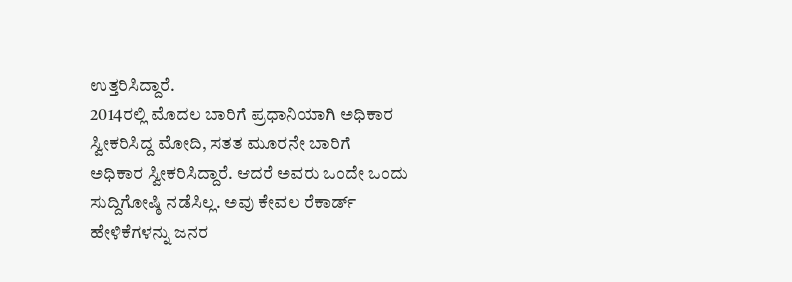ಉತ್ತರಿಸಿದ್ದಾರೆ.
2014ರಲ್ಲಿ ಮೊದಲ ಬಾರಿಗೆ ಪ್ರಧಾನಿಯಾಗಿ ಅಧಿಕಾರ ಸ್ವೀಕರಿಸಿದ್ದ ಮೋದಿ, ಸತತ ಮೂರನೇ ಬಾರಿಗೆ
ಅಧಿಕಾರ ಸ್ವೀಕರಿಸಿದ್ದಾರೆ. ಆದರೆ ಅವರು ಒಂದೇ ಒಂದು ಸುದ್ದಿಗೋಷ್ಠಿ ನಡೆಸಿಲ್ಲ. ಅವು ಕೇವಲ ರೆಕಾರ್ಡ್ ಹೇಳಿಕೆಗಳನ್ನು ಜನರ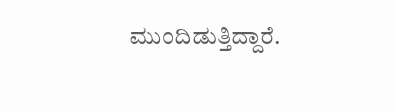ಮುಂದಿಡುತ್ತಿದ್ದಾರೆ.